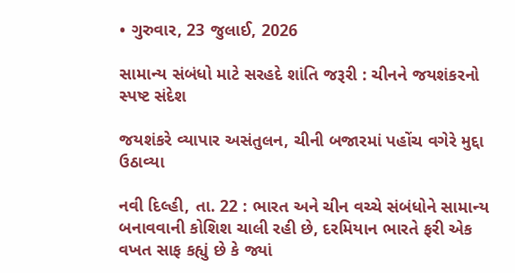• ગુરુવાર, 23 જુલાઈ, 2026

સામાન્ય સંબંધો માટે સરહદે શાંતિ જરૂરી : ચીનને જયશંકરનો સ્પષ્ટ સંદેશ

જયશંકરે વ્યાપાર અસંતુલન, ચીની બજારમાં પહોંચ વગેરે મુદ્દા ઉઠાવ્યા

નવી દિલ્હી, તા. 22 : ભારત અને ચીન વચ્ચે સંબંધોને સામાન્ય બનાવવાની કોશિશ ચાલી રહી છે, દરમિયાન ભારતે ફરી એક વખત સાફ કહ્યું છે કે જ્યાં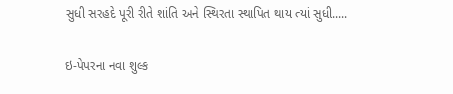સુધી સરહદે પૂરી રીતે શાંતિ અને સ્થિરતા સ્થાપિત થાય ત્યાં સુધી.....

ઇ-પેપરના નવા શુલ્ક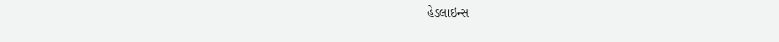હેડલાઇન્સ